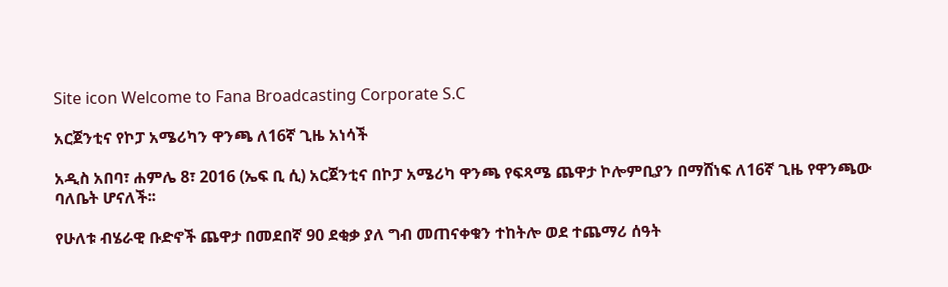Site icon Welcome to Fana Broadcasting Corporate S.C

አርጀንቲና የኮፓ አሜሪካን ዋንጫ ለ16ኛ ጊዜ አነሳች

አዲስ አበባ፣ ሐምሌ 8፣ 2016 (ኤፍ ቢ ሲ) አርጀንቲና በኮፓ አሜሪካ ዋንጫ የፍጻሜ ጨዋታ ኮሎምቢያን በማሸነፍ ለ16ኛ ጊዜ የዋንጫው ባለቤት ሆናለች፡፡

የሁለቱ ብሄራዊ ቡድኖች ጨዋታ በመደበኛ 90 ደቂቃ ያለ ግብ መጠናቀቁን ተከትሎ ወደ ተጨማሪ ሰዓት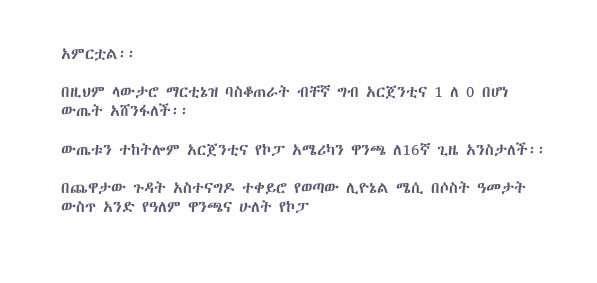አምርቷል፡፡

በዚህም ላውታሮ ማርቲኔዝ ባስቆጠራት ብቸኛ ግብ አርጀንቲና 1 ለ 0 በሆነ ውጤት አሸንፋለች፡፡

ውጤቱን ተከትሎም አርጀንቲና የኮፓ አሜሪካን ዋንጫ ለ16ኛ ጊዜ አንስታለች፡፡

በጨዋታው ጉዳት አስተናግዶ ተቀይሮ የወጣው ሊዮኔል ሜሲ በሶስት ዓመታት ውስጥ አንድ የዓለም ዋንጫና ሁለት የኮፓ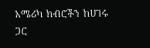አሜሪካ ክብሮችን ከሀገሩ ጋር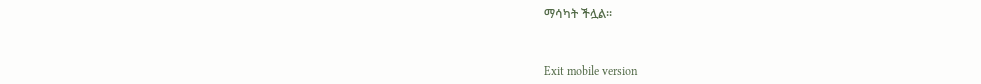ማሳካት ችሏል፡፡



Exit mobile version